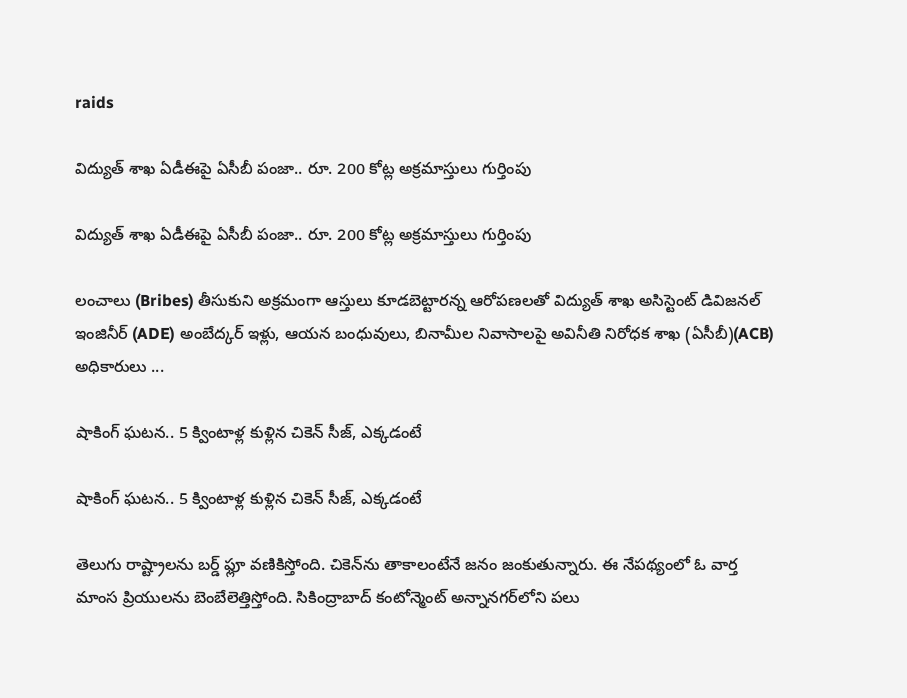raids

విద్యుత్ శాఖ ఏడీఈపై ఏసీబీ పంజా.. రూ. 200 కోట్ల అక్రమాస్తులు గుర్తింపు

విద్యుత్ శాఖ ఏడీఈపై ఏసీబీ పంజా.. రూ. 200 కోట్ల అక్రమాస్తులు గుర్తింపు

లంచాలు (Bribes) తీసుకుని అక్రమంగా ఆస్తులు కూడబెట్టారన్న ఆరోపణలతో విద్యుత్ శాఖ అసిస్టెంట్ డివిజనల్ ఇంజినీర్ (ADE) అంబేద్కర్ ఇళ్లు, ఆయన బంధువులు, బినామీల నివాసాలపై అవినీతి నిరోధక శాఖ (ఏసీబీ)(ACB) అధికారులు ...

షాకింగ్ ఘ‌ట‌న‌.. 5 క్వింటాళ్ల కుళ్లిన చికెన్ సీజ్, ఎక్క‌డంటే

షాకింగ్ ఘ‌ట‌న‌.. 5 క్వింటాళ్ల కుళ్లిన చికెన్ సీజ్, ఎక్క‌డంటే

తెలుగు రాష్ట్రాల‌ను బర్డ్‌ ఫ్లూ వ‌ణికిస్తోంది. చికెన్‌ను తాకాలంటేనే జ‌నం జంకుతున్నారు. ఈ నేప‌థ్యంలో ఓ వార్త మాంస‌ ప్రియుల‌ను బెంబేలెత్తిస్తోంది. సికింద్రాబాద్‌ కంటోన్మెంట్‌ అన్నానగర్‌లోని పలు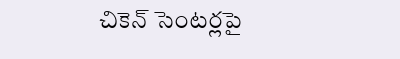చికెన్ సెంటర్లపై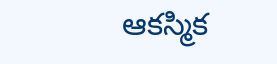ఆకస్మిక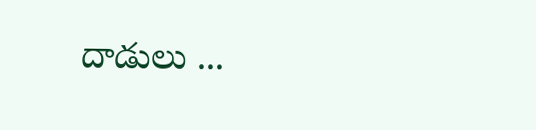దాడులు ...